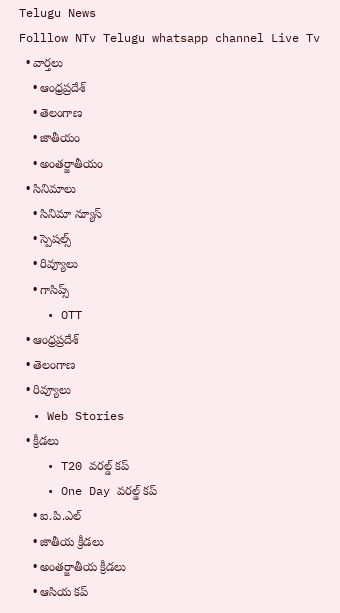Telugu News
Folllow NTv Telugu whatsapp channel Live Tv
  • వార్తలు
    • ఆంధ్రప్రదేశ్
    • తెలంగాణ
    • జాతీయం
    • అంతర్జాతీయం
  • సినిమాలు
    • సినిమా న్యూస్
    • స్పెషల్స్
    • రివ్యూలు
    • గాసిప్స్
    • OTT
  • ఆంధ్రప్రదేశ్
  • తెలంగాణ
  • రివ్యూలు
  • Web Stories
  • క్రీడలు
    • T20 వరల్డ్ కప్
    • One Day వరల్డ్ కప్
    • ఐ.పి.ఎల్
    • జాతీయ క్రీడలు
    • అంతర్జాతీయ క్రీడలు
    • ఆసియ కప్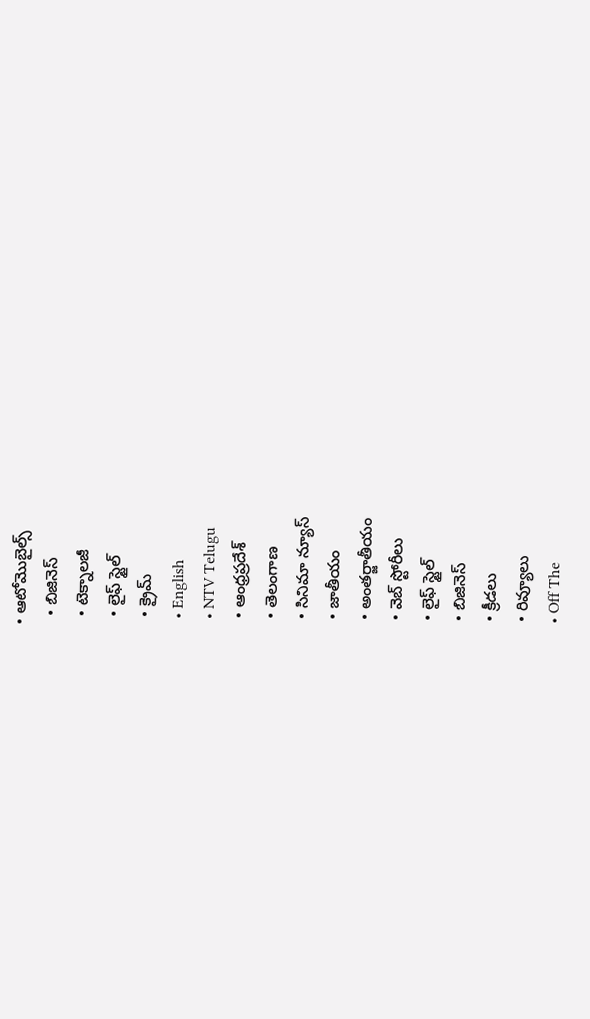• ఆటోమొబైల్స్
  • బిజినెస్‌
  • టెక్నాలజీ
  • లైఫ్ స్టైల్
  • క్రైమ్
  • English
  • NTV Telugu
  • ఆంధ్రప్రదేశ్
  • తెలంగాణ
  • సినిమా న్యూస్
  • జాతీయం
  • అంతర్జాతీయం
  • వెబ్ స్టోరీలు
  • లైఫ్ స్టైల్
  • బిజినెస్‌
  • క్రీడలు
  • రివ్యూలు
  • Off The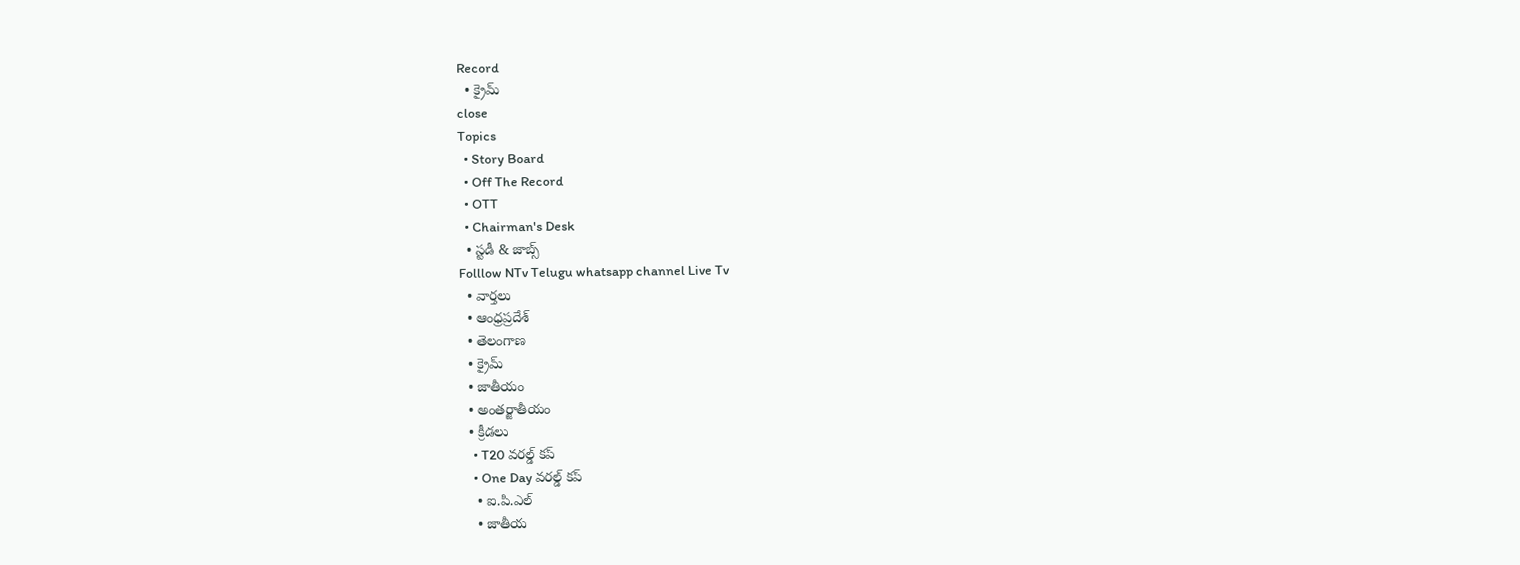Record
  • క్రైమ్
close
Topics
  • Story Board
  • Off The Record
  • OTT
  • Chairman's Desk
  • స్టడీ & జాబ్స్
Folllow NTv Telugu whatsapp channel Live Tv
  • వార్తలు
  • ఆంధ్రప్రదేశ్
  • తెలంగాణ
  • క్రైమ్
  • జాతీయం
  • అంతర్జాతీయం
  • క్రీడలు
    • T20 వరల్డ్ కప్
    • One Day వరల్డ్ కప్
    • ఐ.పి.ఎల్
    • జాతీయ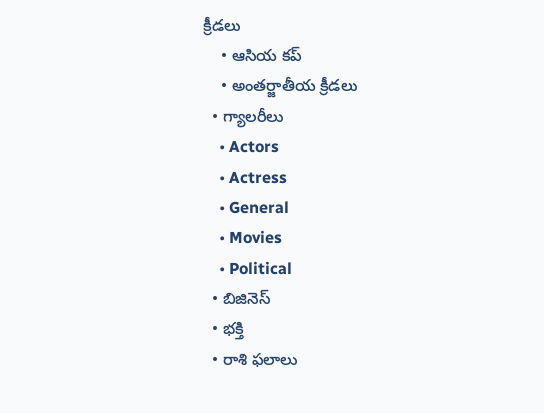క్రీడలు
    • ఆసియ కప్
    • అంతర్జాతీయ క్రీడలు
  • గ్యాలరీలు
    • Actors
    • Actress
    • General
    • Movies
    • Political
  • బిజినెస్‌
  • భక్తి
  • రాశి ఫలాలు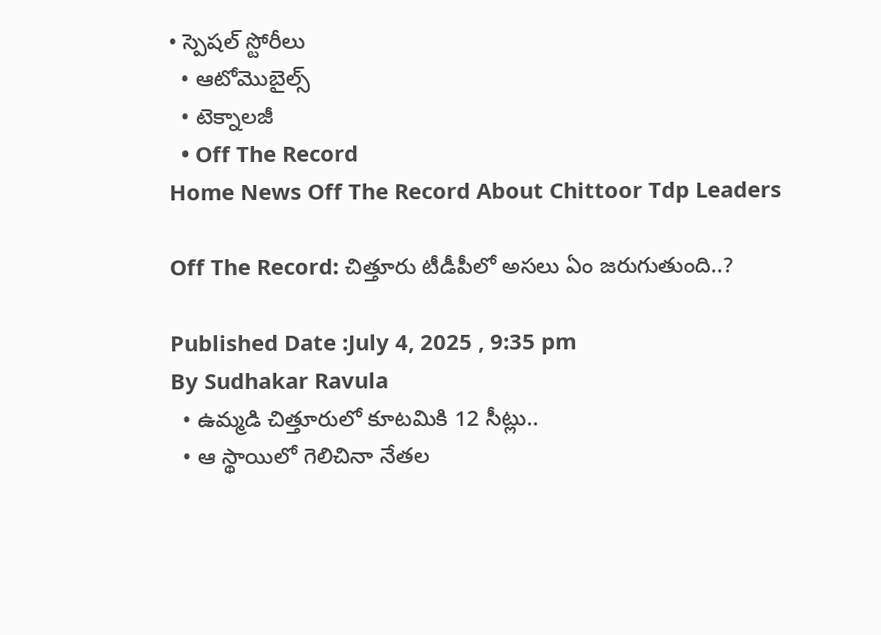• స్పెషల్‌ స్టోరీలు
  • ఆటోమొబైల్స్
  • టెక్నాలజీ
  • Off The Record
Home News Off The Record About Chittoor Tdp Leaders

Off The Record: చిత్తూరు టీడీపీలో అసలు ఏం జరుగుతుంది..?

Published Date :July 4, 2025 , 9:35 pm
By Sudhakar Ravula
  • ఉమ్మడి చిత్తూరులో కూటమికి 12 సీట్లు..
  • ఆ స్థాయిలో గెలిచినా నేతల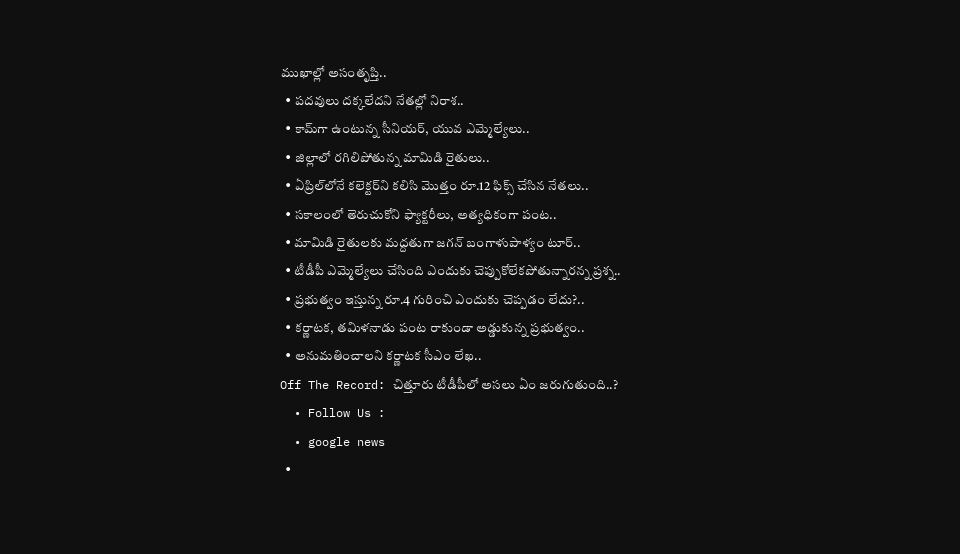ముఖాల్లో అసంతృప్తి..
  • పదవులు దక్కలేదని నేతల్లో నిరాశ..
  • కామ్‌గా ఉంటున్న సీనియర్‌, యువ ఎమ్మెల్యేలు..
  • జిల్లాలో రగిలిపోతున్న మామిడి రైతులు..
  • ఏప్రిల్‌లోనే కలెక్టర్‌ని కలిసి మొత్తం రూ.12 ఫిక్స్‌ చేసిన నేతలు..
  • సకాలంలో తెరుచుకోని ఫ్యాక్టరీలు, అత్యధికంగా పంట..
  • మామిడి రైతులకు మద్దతుగా జగన్‌ బంగాళుపాళ్యం టూర్‌..
  • టీడీపీ ఎమ్మెల్యేలు చేసింది ఎందుకు చెప్పుకోలేకపోతున్నారన్న ప్రశ్న..
  • ప్రభుత్వం ఇస్తున్న రూ.4 గురించి ఎందుకు చెప్పడం లేదు?..
  • కర్ణాటక, తమిళనాడు పంట రాకుండా అడ్డుకున్న ప్రభుత్వం..
  • అనుమతించాలని కర్ణాటక సీఎం లేఖ..
Off The Record: చిత్తూరు టీడీపీలో అసలు ఏం జరుగుతుంది..?
  • Follow Us :
  • google news
  •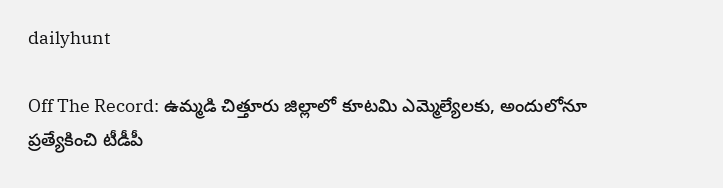dailyhunt

Off The Record: ఉమ్మడి చిత్తూరు జిల్లాలో కూటమి ఎమ్మెల్యేలకు, అందులోనూ ప్రత్యేకించి టీడీపీ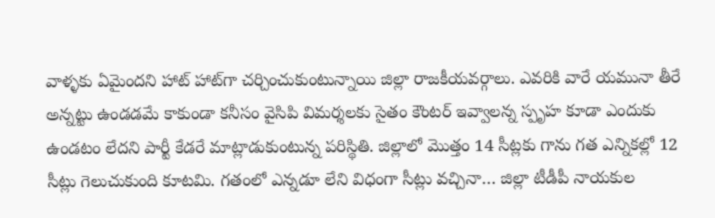వాళ్ళకు ఏమైందని హాట్‌ హాట్‌గా చర్చించుకుంటున్నాయి జిల్లా రాజకీయవర్గాలు. ఎవరికి వారే యమునా తీరే అన్నట్టు ఉండడమే కాకుండా కనీసం వైసిపి విమర్శలకు సైతం కౌంటర్ ఇవ్వాలన్న స్పృహ కూడా ఎందుకు ఉండటం లేదని పార్టీ కేడరే మాట్లాడుకుంటున్న పరిస్థితి. జిల్లాలో మొత్తం 14 సీట్లకు గాను గత ఎన్నికల్లో 12 సీట్లు గెలుచుకుంది కూటమి. గతంలో ఎన్నడూ లేని విధంగా సీట్లు వచ్చినా… జిల్లా టీడీపీ నాయకుల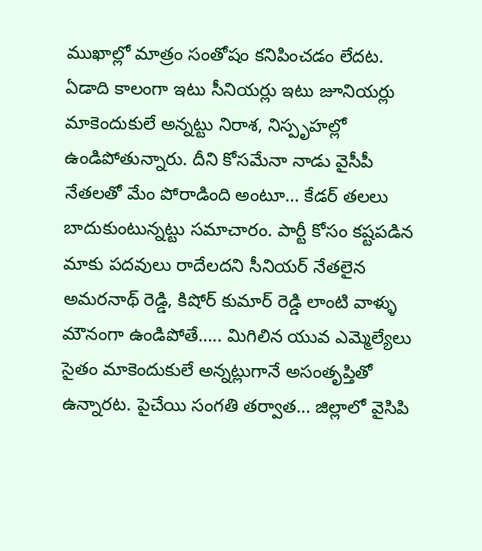ముఖాల్లో మాత్రం సంతోషం కనిపించడం లేదట. ఏడాది కాలంగా ఇటు సీనియర్లు ఇటు జూనియర్లు మాకెందుకులే అన్నట్టు నిరాశ, నిస్పృహల్లో ఉండిపోతున్నారు. దీని కోసమేనా నాడు వైసీపీ నేతలతో మేం పోరాడింది అంటూ… కేడర్‌ తలలు బాదుకుంటున్నట్టు సమాచారం. పార్టీ కోసం కష్టపడిన మాకు పదవులు రాదేలదని సీనియర్ నేతలైన అమరనాథ్ రెడ్డి, కిషోర్ కుమార్ రెడ్డి లాంటి వాళ్ళు మౌనంగా ఉండిపోతే….. మిగిలిన యువ ఎమ్మెల్యేలు సైతం మాకెందుకులే అన్నట్లుగానే అసంతృప్తితో ఉన్నారట. పైచేయి సంగతి తర్వాత… జిల్లాలో వైసిపి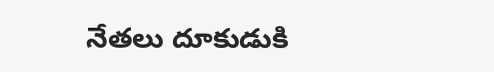నేతలు దూకుడుకి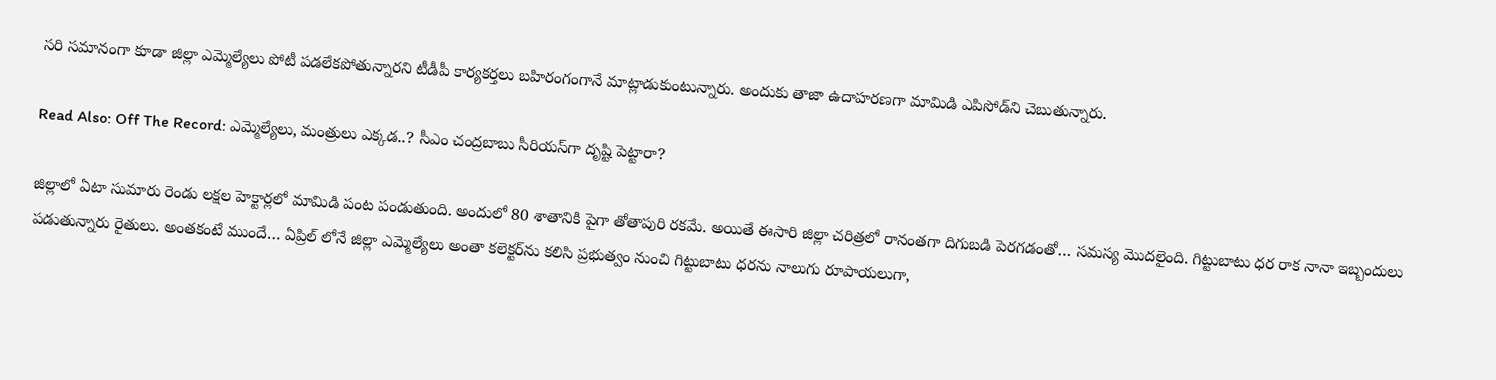సరి సమానంగా కూడా జిల్లా ఎమ్మెల్యేలు పోటీ పడలేకపోతున్నారని టీడీపీ కార్యకర్తలు బహిరంగంగానే మాట్లాడుకుంటున్నారు. అందుకు తాజా ఉదాహరణగా మామిడి ఎపిసోడ్‌ని చెబుతున్నారు.

Read Also: Off The Record: ఎమ్మెల్యేలు, మంత్రులు ఎక్కడ..? సీఎం చంద్రబాబు సీరియస్‌గా దృష్టి పెట్టారా?

జిల్లాలో ఏటా సుమారు రెండు లక్షల హెక్టార్లలో మామిడి పంట పండుతుంది. అందులో 80 శాతానికి పైగా తోతాపురి రకమే. అయితే ఈసారి జిల్లా చరిత్రలో రానంతగా దిగుబడి పెరగడంతో… సమస్య మొదలైంది. గిట్టుబాటు ధర రాక నానా ఇబ్బందులు పడుతున్నారు రైతులు. అంతకంటే ముందే… ఏప్రిల్ లోనే జిల్లా ఎమ్మెల్యేలు అంతా కలెక్టర్‌ను కలిసి ప్రభుత్వం నుంచి గిట్టుబాటు ధరను నాలుగు రూపాయలుగా,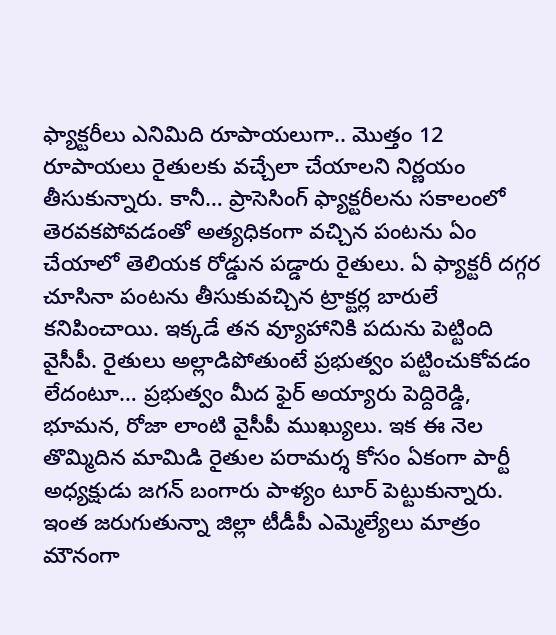ఫ్యాక్టరీలు ఎనిమిది రూపాయలుగా.. మొత్తం 12 రూపాయలు రైతులకు వచ్చేలా చేయాలని నిర్ణయం తీసుకున్నారు. కానీ… ప్రాసెసింగ్‌ ఫ్యాక్టరీలను సకాలంలో తెరవకపోవడంతో అత్యధికంగా వచ్చిన పంటను ఏం చేయాలో తెలియక రోడ్డున పడ్డారు రైతులు. ఏ ఫ్యాక్టరీ దగ్గర చూసినా పంటను తీసుకువచ్చిన ట్రాక్టర్ల బారులే కనిపించాయి. ఇక్కడే తన వ్యూహానికి పదును పెట్టింది వైసీపీ. రైతులు అల్లాడిపోతుంటే ప్రభుత్వం పట్టించుకోవడం లేదంటూ… ప్రభుత్వం మీద ఫైర్‌ అయ్యారు పెద్దిరెడ్డి, భూమన, రోజా లాంటి వైసీపీ ముఖ్యులు. ఇక ఈ నెల తొమ్మిదిన మామిడి రైతుల పరామర్శ కోసం ఏకంగా పార్టీ అధ్యక్షుడు జగన్‌ బంగారు పాళ్యం టూర్‌ పెట్టుకున్నారు. ఇంత జరుగుతున్నా జిల్లా టీడీపీ ఎమ్మెల్యేలు మాత్రం మౌనంగా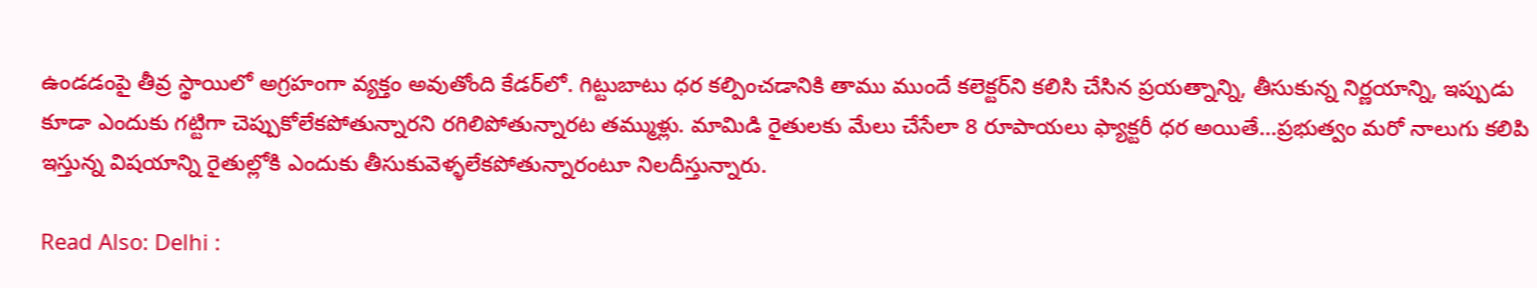ఉండడంపై తీవ్ర స్థాయిలో అగ్రహంగా వ్యక్తం అవుతోంది కేడర్‌లో. గిట్టుబాటు ధర కల్పించడానికి తాము ముందే కలెక్టర్‌ని కలిసి చేసిన ప్రయత్నాన్ని, తీసుకున్న నిర్ణయాన్ని, ఇప్పుడు కూడా ఎందుకు గట్టిగా చెప్పుకోలేకపోతున్నారని రగిలిపోతున్నారట తమ్ముళ్లు. మామిడి రైతులకు మేలు చేసేలా 8 రూపాయలు ఫ్యాక్టరీ ధర అయితే…ప్రభుత్వం మరో నాలుగు కలిపి ఇస్తున్న విషయాన్ని రైతుల్లోకి ఎందుకు తీసుకువెళ్ళలేకపోతున్నారంటూ నిలదీస్తున్నారు.

Read Also: Delhi :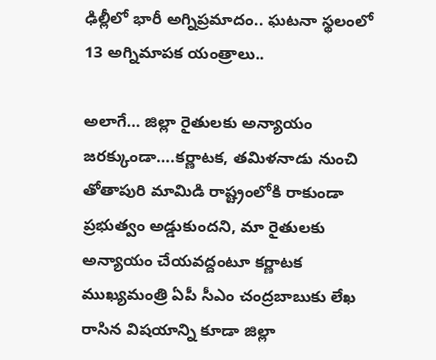ఢిల్లీలో భారీ అగ్నిప్రమాదం.. ఘటనా స్థలంలో 13 అగ్నిమాపక యంత్రాలు..

అలాగే… జిల్లా రైతులకు అన్యాయం జరక్కుండా….కర్ణాటక, తమిళనాడు నుంచి తోతాపురి మామిడి రాష్ట్రంలోకి రాకుండా ప్రభుత్వం అడ్డుకుందని, మా రైతులకు అన్యాయం చేయవద్దంటూ కర్ణాటక ముఖ్యమంత్రి ఏపీ సీఎం చంద్రబాబుకు లేఖ రాసిన విషయాన్ని కూడా జిల్లా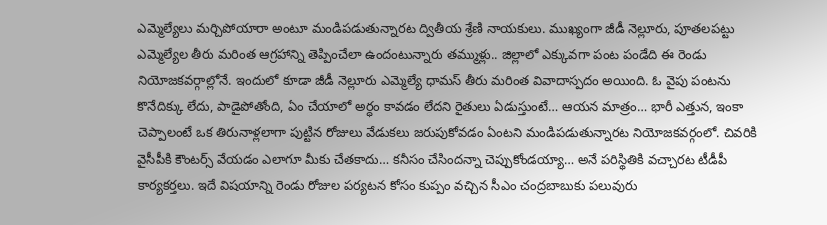ఎమ్మెల్యేలు మర్చిపోయారా అంటూ మండిపడుతున్నారట ద్వితీయ శ్రేణి నాయకులు. ముఖ్యంగా జీడీ నెల్లూరు, పూతలపట్టు ఎమ్మెల్యేల తీరు మరింత ఆగ్రహాన్ని తెప్పించేలా ఉందంటున్నారు తమ్ముళ్లు.. జిల్లాలో ఎక్కువగా పంట పండేది ఈ రెండు నియోజకవర్గాల్లోనే‌‌‌. ఇందులో కూడా జీడీ నెల్లూరు ఎమ్మెల్యే ధామస్ తీరు మరింత వివాదాస్పదం అయింది. ఓ వైపు పంటను కొనేదిక్కు లేదు, పాడైపోతోంది, ఏం చేయాలో అర్ధం కావడం లేదని రైతులు ఏడుస్తుంటే… ఆయన మాత్రం… భారీ ఎత్తున, ఇంకా చెప్పాలంటే ఒక తిరునాళ్లలాగా పుట్టిన రోజులు వేడుకలు జరుపుకోవడం ఏంటని మండిపడుతున్నారట నియోజకవర్గంలో. చివరికి వైసీపీకి కౌంటర్స్‌ వేయడం ఎలాగూ మీకు చేతకాదు… కనీసం చేసిందన్నా చెప్పుకోండయ్యా… అనే పరిస్థితికి వచ్చారట టీడీపీ కార్యకర్తలు. ఇదే విషయాన్ని రెండు రోజుల పర్యటన కోసం కుప్పం వచ్చిన సీఎం చంద్రబాబుకు పలువురు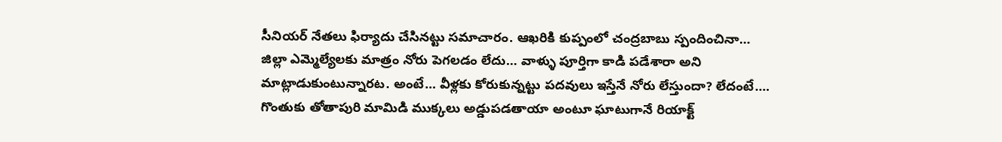సీనియర్ నేతలు ఫిర్యాదు చేసినట్టు సమాచారం. ఆఖరికి కుప్పంలో చంద్రబాబు స్పందించినా… జిల్లా ఎమ్మెల్యేలకు మాత్రం నోరు పెగలడం లేదు… వాళ్ళు పూర్తిగా కాడి పడేశారా అని మాట్లాడుకుంటున్నారట. అంటే… వీళ్లకు కోరుకున్నట్టు పదవులు ఇస్తేనే నోరు లేస్తుందా? లేదంటే…. గొంతుకు తోతాపురి మామిడి ముక్కలు అడ్డుపడతాయా అంటూ ఘాటుగానే రియాక్ట్‌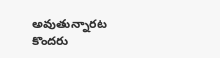అవుతున్నారట కొందరు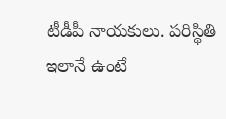టీడీపీ నాయకులు. పరిస్థితి ఇలానే ఉంటే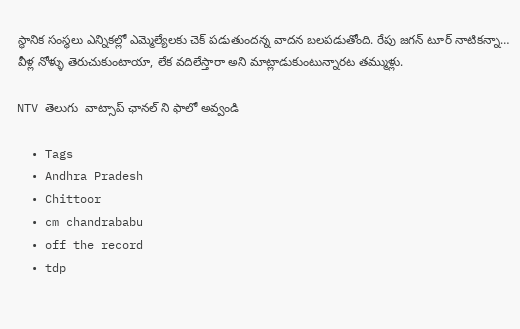స్థానిక సంస్థలు ఎన్నికల్లో ఎమ్మెల్యేలకు చెక్‌ పడుతుందన్న వాదన బలపడుతోంది. రేపు జగన్‌ టూర్‌ నాటికన్నా… వీళ్ల నోళ్ళు తెరుచుకుంటాయా, లేక వదిలేస్తారా అని మాట్లాడుకుంటున్నారట తమ్ముళ్లు.

NTV తెలుగు  వాట్సాప్ ఛానల్ ని ఫాలో అవ్వండి

  • Tags
  • Andhra Pradesh
  • Chittoor
  • cm chandrababu
  • off the record
  • tdp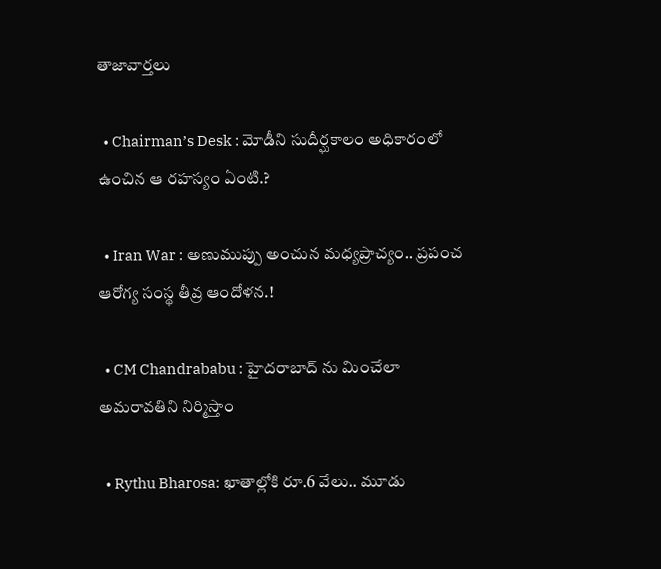తాజావార్తలు

  • Chairman’s Desk : మోడీని సుదీర్ఘకాలం అధికారంలో ఉంచిన ఆ రహస్యం ఏంటి.?

  • Iran War : అణుముప్పు అంచున మధ్యప్రాచ్యం.. ప్రపంచ ఆరోగ్య సంస్థ తీవ్ర ఆందోళన.!

  • CM Chandrababu : హైదరాబాద్ ను మించేలా అమరావతిని నిర్మిస్తాం

  • Rythu Bharosa: ఖాతాల్లోకి రూ.6 వేలు.. మూడు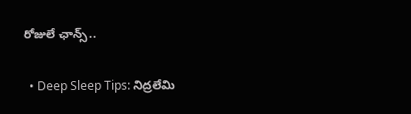రోజులే ఛాన్స్..

  • Deep Sleep Tips: నిద్రలేమి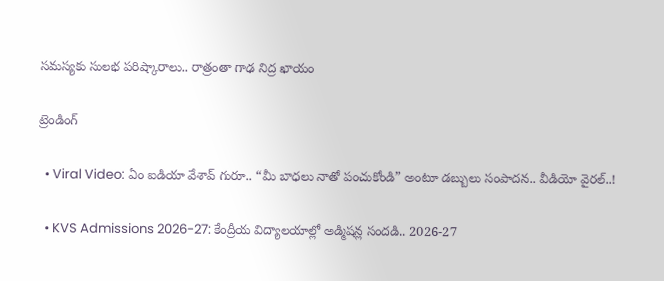సమస్యకు సులభ పరిష్కారాలు.. రాత్రంతా గాఢ నిద్ర ఖాయం

ట్రెండింగ్‌

  • Viral Video: ఏం ఐడియా వేశావ్ గురూ.. “మీ బాధలు నాతో పంచుకోండి” అంటూ డబ్బులు సంపాదన.. వీడియో వైరల్..!

  • KVS Admissions 2026-27: కేంద్రీయ విద్యాలయాల్లో అడ్మిషన్ల సందడి.. 2026-27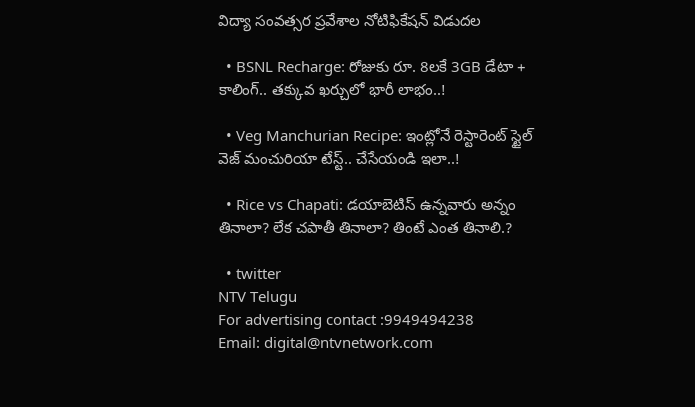విద్యా సంవత్సర ప్రవేశాల నోటిఫికేషన్ విడుదల

  • BSNL Recharge: రోజుకు రూ. 8లకే 3GB డేటా + కాలింగ్.. తక్కువ ఖర్చులో భారీ లాభం..!

  • Veg Manchurian Recipe: ఇంట్లోనే రెస్టారెంట్ స్టైల్ వెజ్ మంచురియా టేస్ట్.. చేసేయండి ఇలా..!

  • Rice vs Chapati: డయాబెటిస్ ఉన్నవారు అన్నం తినాలా? లేక చపాతీ తినాలా? తింటే ఎంత తినాలి.?

  • twitter
NTV Telugu
For advertising contact :9949494238
Email: digital@ntvnetwork.com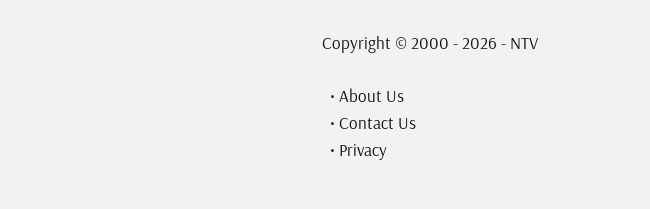Copyright © 2000 - 2026 - NTV

  • About Us
  • Contact Us
  • Privacy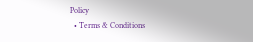Policy
  • Terms & Conditions